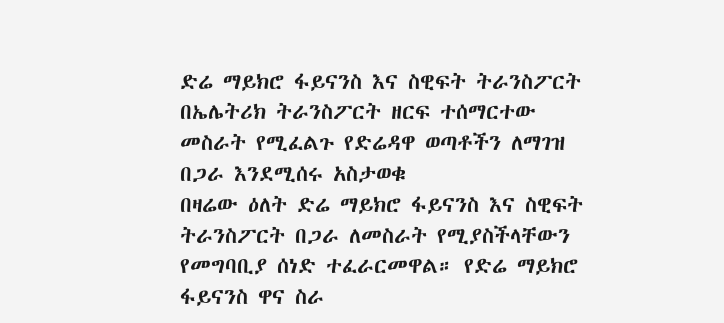ድሬ ማይክሮ ፋይናንስ እና ስዊፍት ትራንስፖርት በኤሌትሪክ ትራንስፖርት ዘርፍ ተሰማርተው መስራት የሚፈልጉ የድሬዳዋ ወጣቶችን ለማገዝ በጋራ እንደሚሰሩ አስታወቁ
በዛሬው ዕለት ድሬ ማይክሮ ፋይናንስ እና ስዊፍት ትራንስፖርት በጋራ ለመስራት የሚያስችላቸውን የመግባቢያ ሰነድ ተፈራርመዋል። የድሬ ማይክሮ ፋይናንስ ዋና ስራ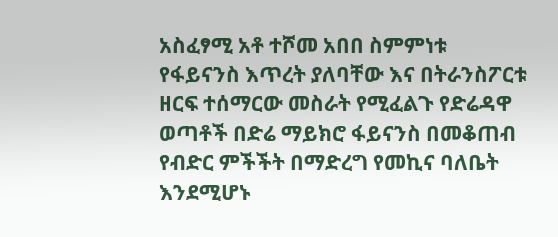አስፈፃሚ አቶ ተሾመ አበበ ስምምነቱ የፋይናንስ እጥረት ያለባቸው እና በትራንስፖርቱ ዘርፍ ተሰማርው መስራት የሚፈልጉ የድሬዳዋ ወጣቶች በድሬ ማይክሮ ፋይናንስ በመቆጠብ የብድር ምችችት በማድረግ የመኪና ባለቤት እንደሚሆኑ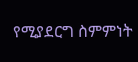የሚያደርግ ስምምነት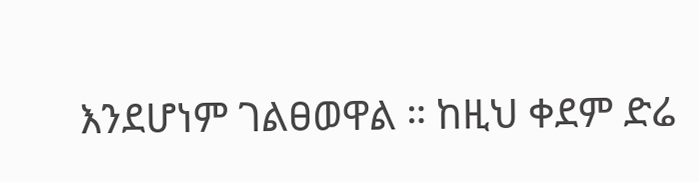እንደሆነም ገልፀወዋል ። ከዚህ ቀደም ድሬ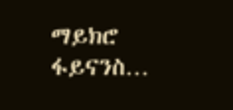ማይክሮ ፋይናንስ…